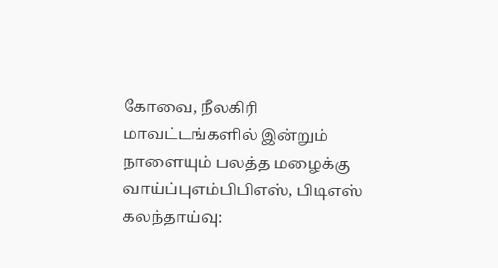கோவை, நீலகிரி மாவட்டங்களில் இன்றும் நாளையும் பலத்த மழைக்கு வாய்ப்புஎம்பிபிஎஸ், பிடிஎஸ் கலந்தாய்வு: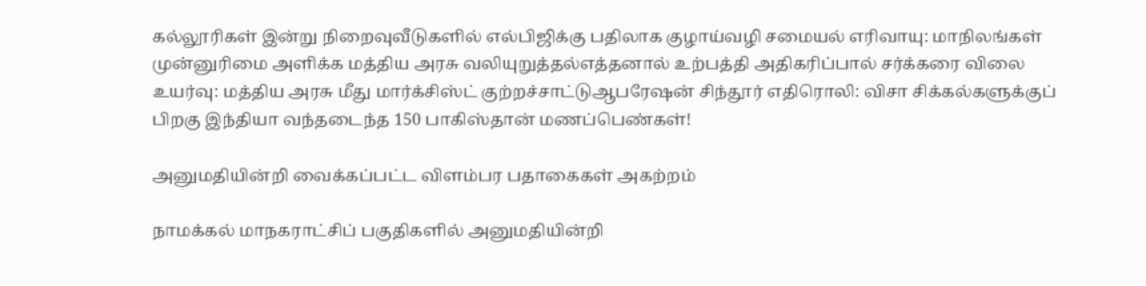கல்லூரிகள் இன்று நிறைவுவீடுகளில் எல்பிஜிக்கு பதிலாக குழாய்வழி சமையல் எரிவாயு: மாநிலங்கள் முன்னுரிமை அளிக்க மத்திய அரசு வலியுறுத்தல்எத்தனால் உற்பத்தி அதிகரிப்பால் சர்க்கரை விலை உயர்வு: மத்திய அரசு மீது மார்க்சிஸ்ட் குற்றச்சாட்டுஆபரேஷன் சிந்தூர் எதிரொலி: விசா சிக்கல்களுக்குப் பிறகு இந்தியா வந்தடைந்த 150 பாகிஸ்தான் மணப்பெண்கள்!

அனுமதியின்றி வைக்கப்பட்ட விளம்பர பதாகைகள் அகற்றம்

நாமக்கல் மாநகராட்சிப் பகுதிகளில் அனுமதியின்றி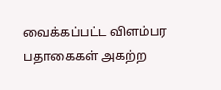வைக்கப்பட்ட விளம்பர பதாகைகள் அகற்ற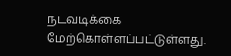நடவடிக்கை மேற்கொள்ளப்பட்டுள்ளது.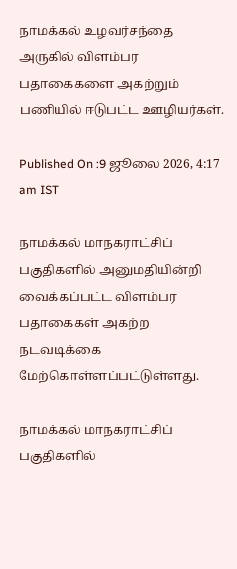நாமக்கல் உழவர்சந்தை அருகில் விளம்பர பதாகைகளை அகற்றும் பணியில் ஈடுபட்ட ஊழியர்கள்.

Published On :9 ஜூலை 2026, 4:17 am IST

நாமக்கல் மாநகராட்சிப் பகுதிகளில் அனுமதியின்றி வைக்கப்பட்ட விளம்பர பதாகைகள் அகற்ற நடவடிக்கை மேற்கொள்ளப்பட்டுள்ளது.

நாமக்கல் மாநகராட்சிப் பகுதிகளில்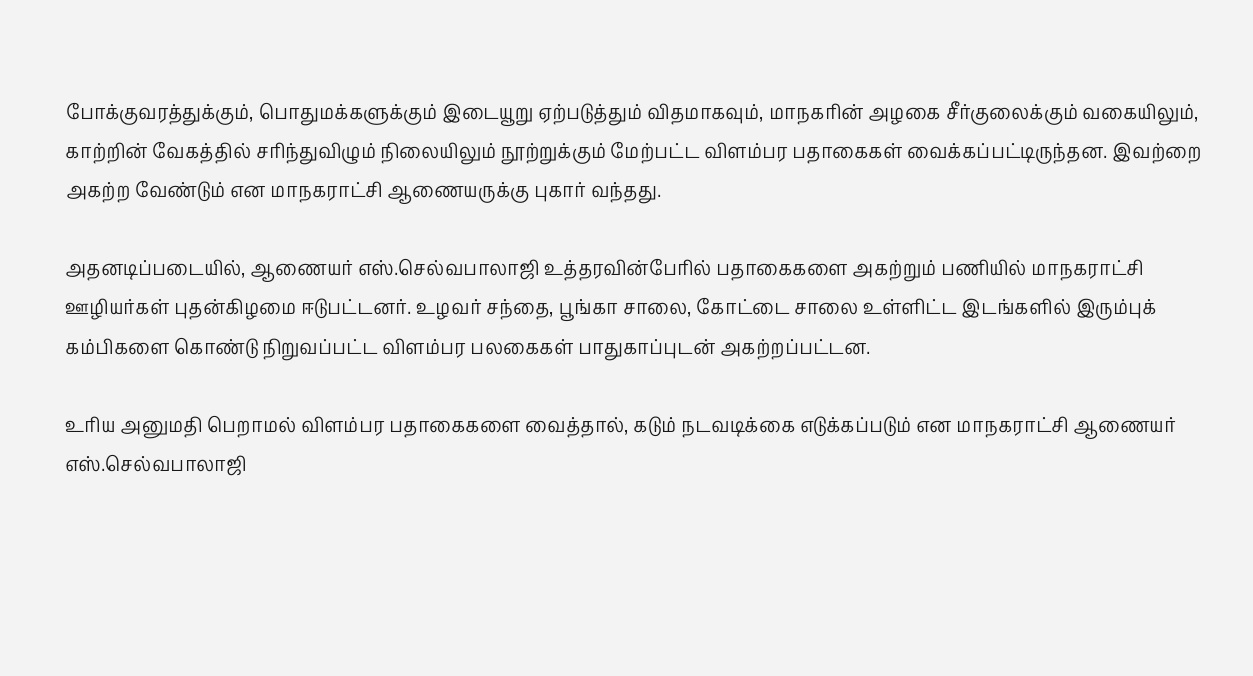போக்குவரத்துக்கும், பொதுமக்களுக்கும் இடையூறு ஏற்படுத்தும் விதமாகவும், மாநகரின் அழகை சீர்குலைக்கும் வகையிலும், காற்றின் வேகத்தில் சரிந்துவிழும் நிலையிலும் நூற்றுக்கும் மேற்பட்ட விளம்பர பதாகைகள் வைக்கப்பட்டிருந்தன. இவற்றை அகற்ற வேண்டும் என மாநகராட்சி ஆணையருக்கு புகார் வந்தது.

அதனடிப்படையில், ஆணையர் எஸ்.செல்வபாலாஜி உத்தரவின்பேரில் பதாகைகளை அகற்றும் பணியில் மாநகராட்சி ஊழியர்கள் புதன்கிழமை ஈடுபட்டனர். உழவர் சந்தை, பூங்கா சாலை, கோட்டை சாலை உள்ளிட்ட இடங்களில் இரும்புக் கம்பிகளை கொண்டு நிறுவப்பட்ட விளம்பர பலகைகள் பாதுகாப்புடன் அகற்றப்பட்டன.

உரிய அனுமதி பெறாமல் விளம்பர பதாகைகளை வைத்தால், கடும் நடவடிக்கை எடுக்கப்படும் என மாநகராட்சி ஆணையர் எஸ்.செல்வபாலாஜி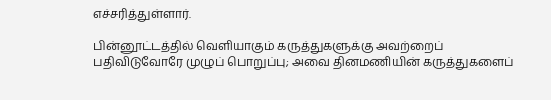எச்சரித்துள்ளார்.

பின்னூட்டத்தில் வெளியாகும் கருத்துகளுக்கு அவற்றைப் பதிவிடுவோரே முழுப் பொறுப்பு; அவை தினமணியின் கருத்துகளைப்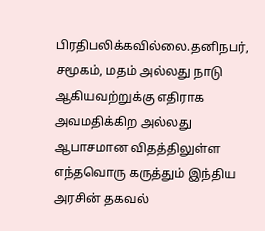பிரதிபலிக்கவில்லை.தனிநபர், சமூகம், மதம் அல்லது நாடு ஆகியவற்றுக்கு எதிராக அவமதிக்கிற அல்லது ஆபாசமான விதத்திலுள்ள எந்தவொரு கருத்தும் இந்திய அரசின் தகவல்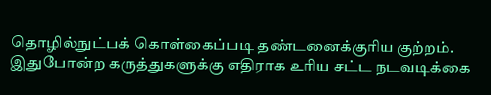தொழில்நுட்பக் கொள்கைப்படி தண்டனைக்குரிய குற்றம். இதுபோன்ற கருத்துகளுக்கு எதிராக உரிய சட்ட நடவடிக்கை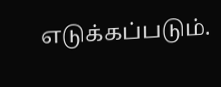எடுக்கப்படும்.